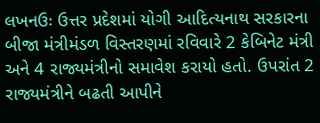લખનઉઃ ઉત્તર પ્રદેશમાં યોગી આદિત્યનાથ સરકારના બીજા મંત્રીમંડળ વિસ્તરણમાં રવિવારે 2 કેબિનેટ મંત્રી અને 4 રાજ્યમંત્રીનો સમાવેશ કરાયો હતો. ઉપરાંત 2 રાજ્યમંત્રીને બઢતી આપીને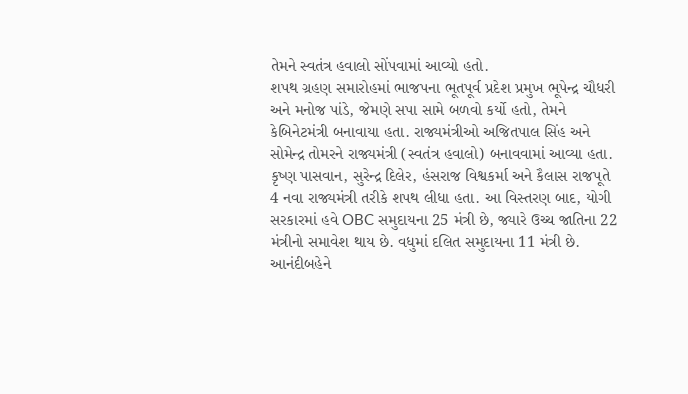તેમને સ્વતંત્ર હવાલો સોંપવામાં આવ્યો હતો.
શપથ ગ્રહણ સમારોહમાં ભાજપના ભૂતપૂર્વ પ્રદેશ પ્રમુખ ભૂપેન્દ્ર ચૌધરી અને મનોજ પાંડે, જેમણે સપા સામે બળવો કર્યો હતો, તેમને કેબિનેટમંત્રી બનાવાયા હતા. રાજ્યમંત્રીઓ અજિતપાલ સિંહ અને સોમેન્દ્ર તોમરને રાજ્યમંત્રી (સ્વતંત્ર હવાલો) બનાવવામાં આવ્યા હતા. કૃષ્ણ પાસવાન, સુરેન્દ્ર દિલેર, હંસરાજ વિશ્વકર્મા અને કૈલાસ રાજપૂતે 4 નવા રાજ્યમંત્રી તરીકે શપથ લીધા હતા. આ વિસ્તરણ બાદ, યોગી સરકારમાં હવે OBC સમુદાયના 25 મંત્રી છે, જ્યારે ઉચ્ચ જાતિના 22 મંત્રીનો સમાવેશ થાય છે. વધુમાં દલિત સમુદાયના 11 મંત્રી છે.
આનંદીબહેને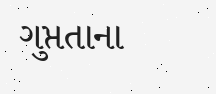ગુપ્તતાના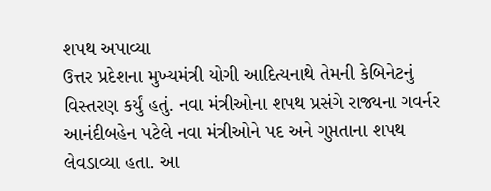શપથ અપાવ્યા
ઉત્તર પ્રદેશના મુખ્યમંત્રી યોગી આદિત્યનાથે તેમની કેબિનેટનું વિસ્તરણ કર્યું હતું. નવા મંત્રીઓના શપથ પ્રસંગે રાજ્યના ગવર્નર આનંદીબહેન પટેલે નવા મંત્રીઓને પદ અને ગુપ્તતાના શપથ લેવડાવ્યા હતા. આ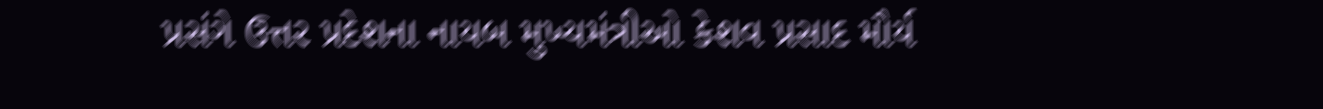પ્રસંગે ઉત્તર પ્રદેશના નાયબ મુખ્યમંત્રીઓ કેશવ પ્રસાદ મૌર્ય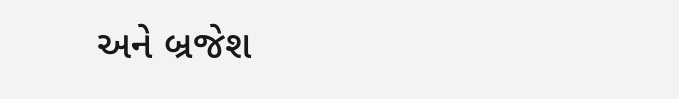અને બ્રજેશ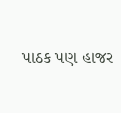પાઠક પણ હાજર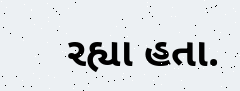રહ્યા હતા.